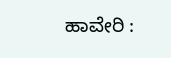ಹಾವೇರಿ :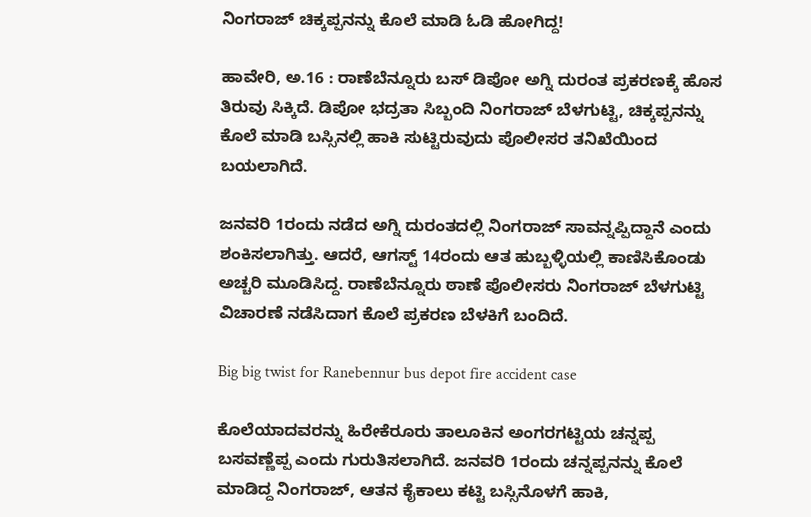ನಿಂಗರಾಜ್ ಚಿಕ್ಕಪ್ಪನನ್ನು ಕೊಲೆ ಮಾಡಿ ಓಡಿ ಹೋಗಿದ್ದ!

ಹಾವೇರಿ, ಅ.16 : ರಾಣೆಬೆನ್ನೂರು ಬಸ್ ಡಿಪೋ ಅಗ್ನಿ ದುರಂತ ಪ್ರಕರಣಕ್ಕೆ ಹೊಸ ತಿರುವು ಸಿಕ್ಕಿದೆ. ಡಿಪೋ ಭದ್ರತಾ ಸಿಬ್ಬಂದಿ ನಿಂಗರಾಜ್ ಬೆಳಗುಟ್ಟಿ, ಚಿಕ್ಕಪ್ಪನನ್ನು ಕೊಲೆ ಮಾಡಿ ಬಸ್ಸಿನಲ್ಲಿ ಹಾಕಿ ಸುಟ್ಟಿರುವುದು ಪೊಲೀಸರ ತನಿಖೆಯಿಂದ ಬಯಲಾಗಿದೆ.

ಜನವರಿ 1ರಂದು ನಡೆದ ಅಗ್ನಿ ದುರಂತದಲ್ಲಿ ನಿಂಗರಾಜ್ ಸಾವನ್ನಪ್ಪಿದ್ದಾನೆ ಎಂದು ಶಂಕಿಸಲಾಗಿತ್ತು. ಆದರೆ, ಆಗಸ್ಟ್ 14ರಂದು ಆತ ಹುಬ್ಬಳ್ಳಿಯಲ್ಲಿ ಕಾಣಿಸಿಕೊಂಡು ಅಚ್ಚರಿ ಮೂಡಿಸಿದ್ದ. ರಾಣೆಬೆನ್ನೂರು ಠಾಣೆ ಪೊಲೀಸರು ನಿಂಗರಾಜ್ ಬೆಳಗುಟ್ಟಿ ವಿಚಾರಣೆ ನಡೆಸಿದಾಗ ಕೊಲೆ ಪ್ರಕರಣ ಬೆಳಕಿಗೆ ಬಂದಿದೆ.

Big big twist for Ranebennur bus depot fire accident case

ಕೊಲೆಯಾದವರನ್ನು ಹಿರೇಕೆರೂರು ತಾಲೂಕಿನ ಅಂಗರಗಟ್ಟಿಯ ಚನ್ನಪ್ಪ ಬಸವಣ್ಣೆಪ್ಪ ಎಂದು ಗುರುತಿಸಲಾಗಿದೆ. ಜನವರಿ 1ರಂದು ಚನ್ನಪ್ಪನನ್ನು ಕೊಲೆ ಮಾಡಿದ್ದ ನಿಂಗರಾಜ್, ಆತನ ಕೈಕಾಲು ಕಟ್ಟಿ ಬಸ್ಸಿನೊಳಗೆ ಹಾಕಿ,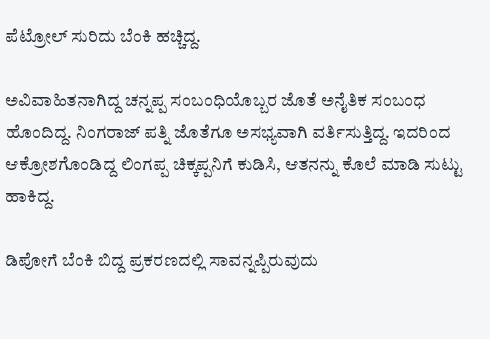ಪೆಟ್ರೋಲ್ ಸುರಿದು ಬೆಂಕಿ ಹಚ್ಚಿದ್ದ.

ಅವಿವಾಹಿತನಾಗಿದ್ದ ಚನ್ನಪ್ಪ ಸಂಬಂಧಿಯೊಬ್ಬರ ಜೊತೆ ಅನೈತಿಕ ಸಂಬಂಧ ಹೊಂದಿದ್ದ. ನಿಂಗರಾಜ್ ಪತ್ನಿ ಜೊತೆಗೂ ಅಸಭ್ಯವಾಗಿ ವರ್ತಿಸುತ್ತಿದ್ದ. ಇದರಿಂದ ಆಕ್ರೋಶಗೊಂಡಿದ್ದ ಲಿಂಗಪ್ಪ ಚಿಕ್ಕಪ್ಪನಿಗೆ ಕುಡಿಸಿ, ಆತನನ್ನು ಕೊಲೆ ಮಾಡಿ ಸುಟ್ಟು ಹಾಕಿದ್ದ.

ಡಿಪೋಗೆ ಬೆಂಕಿ ಬಿದ್ದ ಪ್ರಕರಣದಲ್ಲಿ ಸಾವನ್ನಪ್ಪಿರುವುದು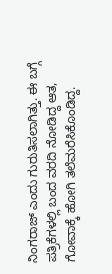ನಿಂಗರಾಜ್ ಎಂದು ಗುರುತಿಸಲಾಗಿತ್ತು. ಈ ಬಗ್ಗೆ ಪತ್ರಿಕೆಗಳಲ್ಲಿ ಬಂದ ವರದಿ ನೋಡಿದ್ದ ಆತ, ಗೋವಾಕ್ಕೆ ಹೋಗಿ ತಲೆಮರೆಸಿಕೊಂಡಿದ್ದ.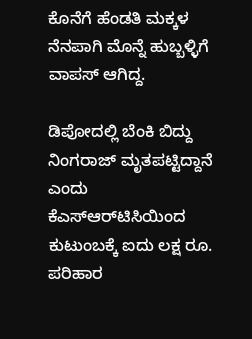ಕೊನೆಗೆ ಹೆಂಡತಿ ಮಕ್ಕಳ ನೆನಪಾಗಿ ಮೊನ್ನೆ ಹುಬ್ಬಳ್ಳಿಗೆ ವಾಪಸ್ ಆಗಿದ್ದ.

ಡಿಪೋದಲ್ಲಿ ಬೆಂಕಿ ಬಿದ್ದು ನಿಂಗರಾಜ್ ಮೃತಪಟ್ಟಿದ್ದಾನೆ ಎಂದು ಕೆಎಸ್ಆರ್‌ಟಿಸಿಯಿಂದ ಕುಟುಂಬಕ್ಕೆ ಐದು ಲಕ್ಷ ರೂ. ಪರಿಹಾರ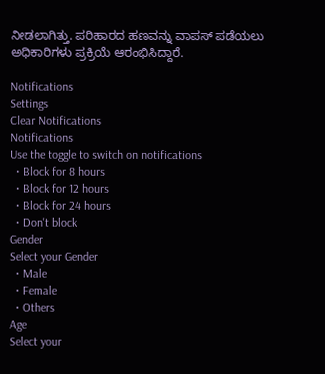ನೀಡಲಾಗಿತ್ತು. ಪರಿಹಾರದ ಹಣವನ್ನು ವಾಪಸ್ ಪಡೆಯಲು ಅಧಿಕಾರಿಗಳು ಪ್ರಕ್ರಿಯೆ ಆರಂಭಿಸಿದ್ದಾರೆ.

Notifications
Settings
Clear Notifications
Notifications
Use the toggle to switch on notifications
  • Block for 8 hours
  • Block for 12 hours
  • Block for 24 hours
  • Don't block
Gender
Select your Gender
  • Male
  • Female
  • Others
Age
Select your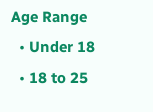Age Range
  • Under 18
  • 18 to 25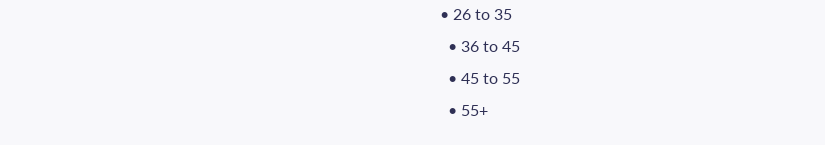• 26 to 35
  • 36 to 45
  • 45 to 55
  • 55+